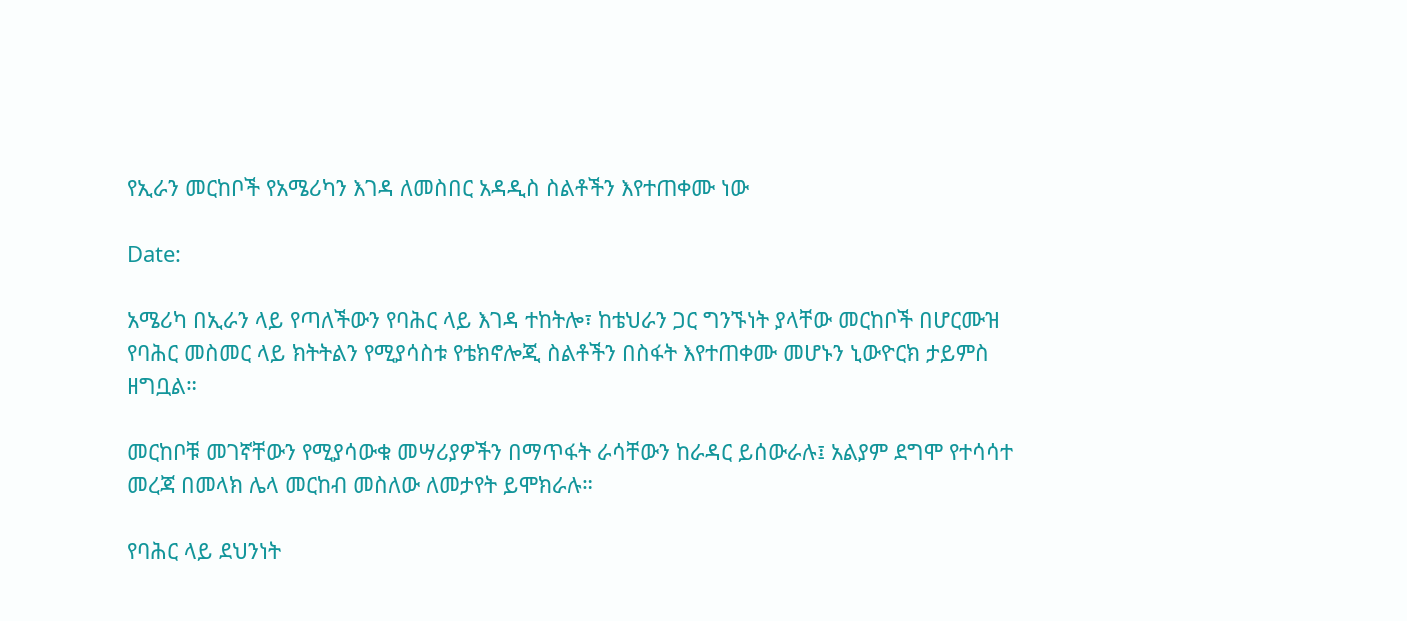የኢራን መርከቦች የአሜሪካን እገዳ ለመስበር አዳዲስ ስልቶችን እየተጠቀሙ ነው

Date:

አሜሪካ በኢራን ላይ የጣለችውን የባሕር ላይ እገዳ ተከትሎ፣ ከቴህራን ጋር ግንኙነት ያላቸው መርከቦች በሆርሙዝ የባሕር መስመር ላይ ክትትልን የሚያሳስቱ የቴክኖሎጂ ስልቶችን በስፋት እየተጠቀሙ መሆኑን ኒውዮርክ ታይምስ ዘግቧል።

መርከቦቹ መገኛቸውን የሚያሳውቁ መሣሪያዎችን በማጥፋት ራሳቸውን ከራዳር ይሰውራሉ፤ አልያም ደግሞ የተሳሳተ መረጃ በመላክ ሌላ መርከብ መስለው ለመታየት ይሞክራሉ።

የባሕር ላይ ደህንነት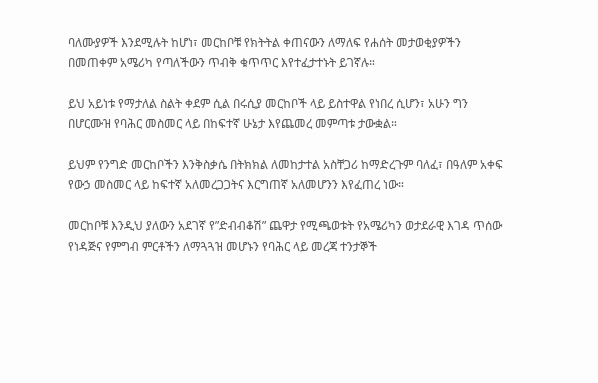ባለሙያዎች እንደሚሉት ከሆነ፣ መርከቦቹ የክትትል ቀጠናውን ለማለፍ የሐሰት መታወቂያዎችን በመጠቀም አሜሪካ የጣለችውን ጥብቅ ቁጥጥር እየተፈታተኑት ይገኛሉ።

ይህ አይነቱ የማታለል ስልት ቀደም ሲል በሩሲያ መርከቦች ላይ ይስተዋል የነበረ ሲሆን፣ አሁን ግን በሆርሙዝ የባሕር መስመር ላይ በከፍተኛ ሁኔታ እየጨመረ መምጣቱ ታውቋል።

ይህም የንግድ መርከቦችን እንቅስቃሴ በትክክል ለመከታተል አስቸጋሪ ከማድረጉም ባለፈ፣ በዓለም አቀፍ የውኃ መስመር ላይ ከፍተኛ አለመረጋጋትና እርግጠኛ አለመሆንን እየፈጠረ ነው።

መርከቦቹ እንዲህ ያለውን አደገኛ የ”ድብብቆሽ” ጨዋታ የሚጫወቱት የአሜሪካን ወታደራዊ እገዳ ጥሰው የነዳጅና የምግብ ምርቶችን ለማጓጓዝ መሆኑን የባሕር ላይ መረጃ ተንታኞች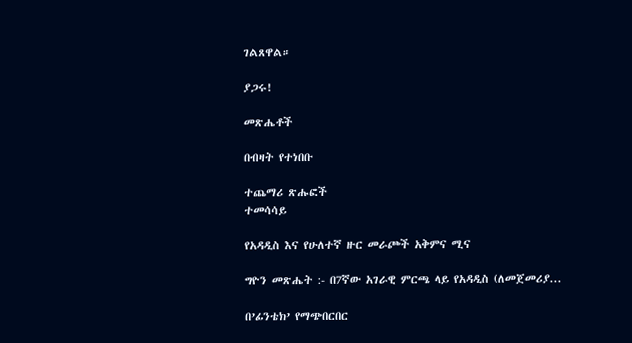ገልጸዋል።

ያጋሩ!

መጽሔቶች

በብዛት የተነበቡ

ተጨማሪ ጽሑፎች
ተመሳሳይ

የአዳዲስ እና የሁለተኛ ዙር መራጮች አቅምና ሚና

ግዮን መጽሔት :- በ7ኛው አገራዊ ምርጫ ላይ የአዳዲስ (ለመጀመሪያ...

በ’ፊንቴክ’ የማጭበርበር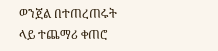ወንጀል በተጠረጠሩት ላይ ተጨማሪ ቀጠሮ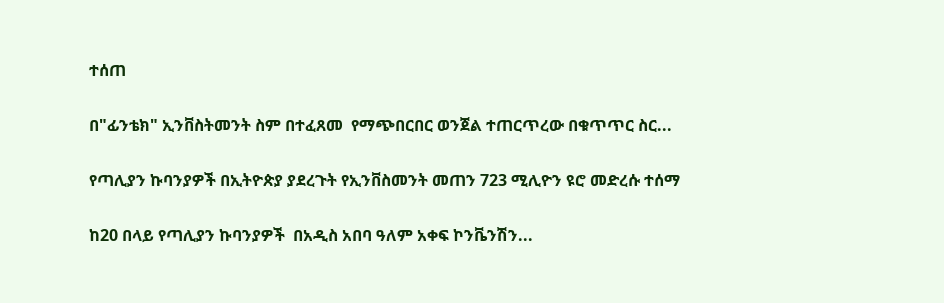ተሰጠ

በ"ፊንቴክ" ኢንቨስትመንት ስም በተፈጸመ  የማጭበርበር ወንጀል ተጠርጥረው በቁጥጥር ስር...

የጣሊያን ኩባንያዎች በኢትዮጵያ ያደረጉት የኢንቨስመንት መጠን 723 ሚሊዮን ዩሮ መድረሱ ተሰማ

ከ20 በላይ የጣሊያን ኩባንያዎች  በአዲስ አበባ ዓለም አቀፍ ኮንቬንሽን...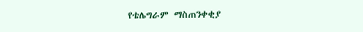የቴሌግራም ማስጠንቀቂያ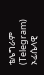ቴሌግራም (Telegram) ኦፊሴላዊ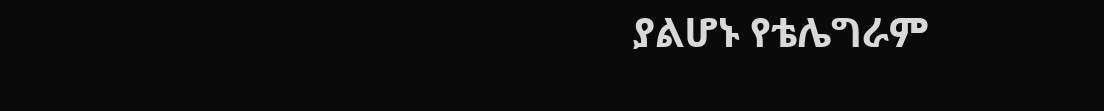ያልሆኑ የቴሌግራም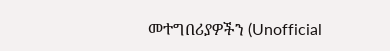መተግበሪያዎችን (Unofficial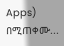Apps) በሚጠቀሙ...